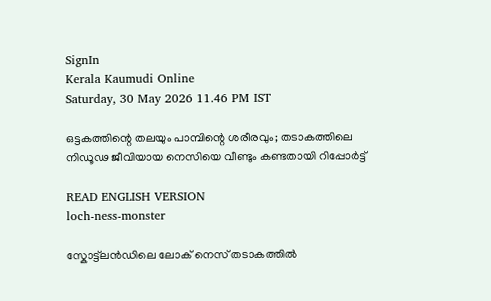SignIn
Kerala Kaumudi Online
Saturday, 30 May 2026 11.46 PM IST

ഒട്ടകത്തിന്റെ തലയും പാമ്പിന്റെ ശരീരവും; തടാകത്തിലെ നിഡൂഢ ജീവിയായ നെസിയെ വീണ്ടും കണ്ടതായി റിപ്പോർട്ട്

READ ENGLISH VERSION
loch-ness-monster

സ്കോട്ട്‌ലൻഡിലെ ലോക് നെസ് തടാകത്തിൽ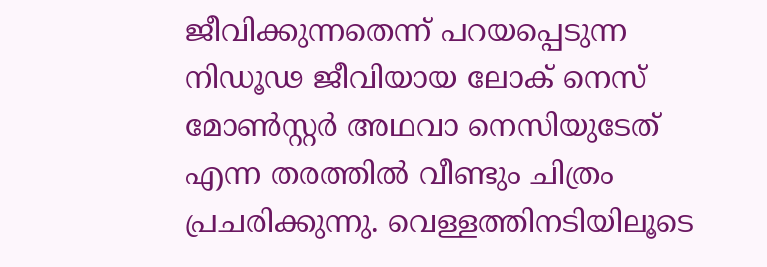ജീവിക്കുന്നതെന്ന് പറയപ്പെടുന്ന നിഡൂഢ ജീവിയായ ലോക് നെസ് മോൺസ്റ്റർ അഥവാ നെസിയുടേത് എന്ന തരത്തിൽ വീണ്ടും ചിത്രം പ്രചരിക്കുന്നു. വെള്ളത്തിനടിയിലൂടെ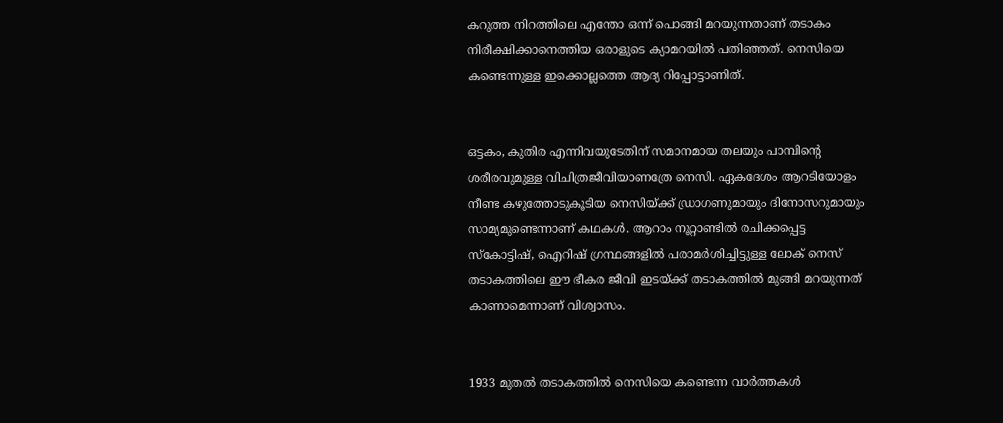കറുത്ത നിറത്തിലെ എന്തോ ഒന്ന് പൊങ്ങി മറയുന്നതാണ് തടാകം നിരീക്ഷിക്കാനെത്തിയ ഒരാളുടെ ക്യാമറയിൽ പതിഞ്ഞത്. നെസിയെ കണ്ടെന്നുള്ള ഇക്കൊല്ലത്തെ ആദ്യ റിപ്പോട്ടാണിത്.


ഒട്ടകം, കുതിര എന്നിവയുടേതിന് സമാനമായ തലയും പാമ്പിന്റെ ശരീരവുമുള്ള വിചിത്രജീവിയാണത്രേ നെസി. ഏകദേശം ആറടിയോളം നീണ്ട കഴുത്തോടുകൂടിയ നെസിയ്‌ക്ക് ഡ്രാഗണുമായും ദിനോസറുമായും സാമ്യമുണ്ടെന്നാണ് കഥകൾ. ആറാം നൂറ്റാണ്ടിൽ രചിക്കപ്പെട്ട സ്കോട്ടിഷ്, ഐറിഷ് ഗ്രന്ഥങ്ങളിൽ പരാമർശിച്ചിട്ടുള്ള ലോക് നെസ് തടാകത്തിലെ ഈ ഭീകര ജീവി ഇടയ്ക്ക് തടാകത്തിൽ മുങ്ങി മറയുന്നത് കാണാമെന്നാണ് വിശ്വാസം.


1933 മുതൽ തടാകത്തിൽ നെസിയെ കണ്ടെന്ന വാർത്തകൾ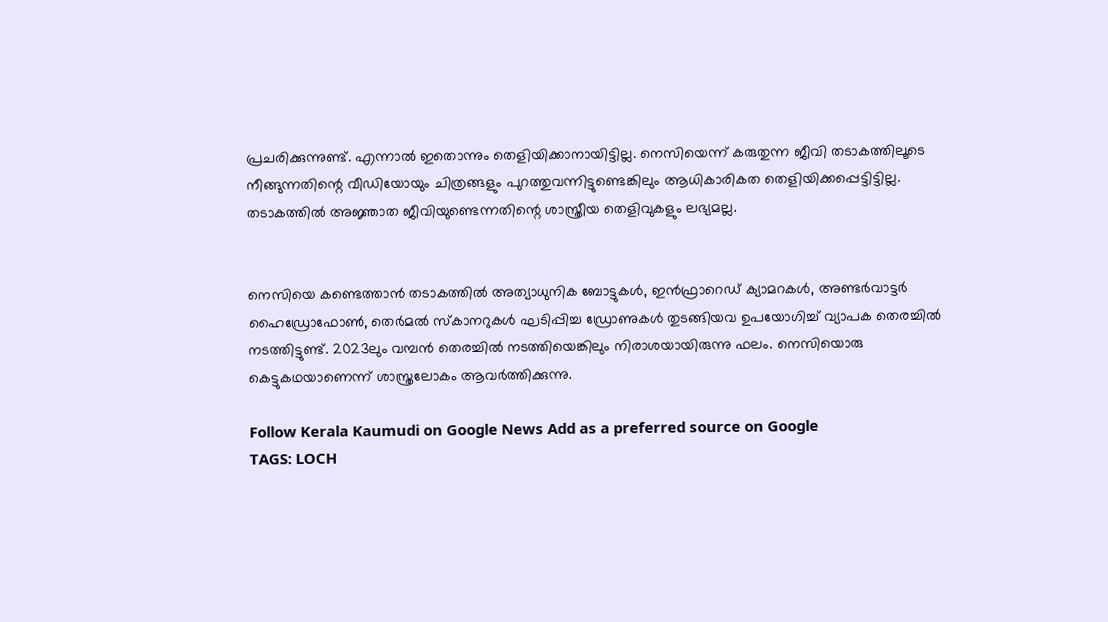പ്രചരിക്കുന്നുണ്ട്. എന്നാൽ ഇതൊന്നും തെളിയിക്കാനായിട്ടില്ല. നെസിയെന്ന് കരുതുന്ന ജീവി തടാകത്തിലൂടെ നീങ്ങുന്നതിന്റെ വീഡിയോയും ചിത്രങ്ങളും പുറത്തുവന്നിട്ടുണ്ടെങ്കിലും ആധികാരികത തെളിയിക്കപ്പെട്ടിട്ടില്ല. തടാകത്തിൽ അജ്ഞാത ജീവിയുണ്ടെന്നതിന്റെ ശാസ്ത്രീയ തെളിവുകളും ലഭ്യമല്ല.


നെസിയെ കണ്ടെത്താൻ തടാകത്തിൽ അത്യാധുനിക ബോട്ടുകൾ, ഇൻഫ്രാറെഡ് ക്യാമറകൾ, അണ്ടർവാട്ടർ ഹൈഡ്രോഫോൺ, തെർമൽ സ്‌കാനറുകൾ ഘടിപ്പിച്ച ഡ്രോണുകൾ തുടങ്ങിയവ ഉപയോഗിച്ച് വ്യാപക തെരച്ചിൽ നടത്തിട്ടുണ്ട്. 2023ലും വമ്പൻ തെരച്ചിൽ നടത്തിയെങ്കിലും നിരാശയായിരുന്നു ഫലം. നെസിയൊരു കെട്ടുകഥയാണെന്ന് ശാസ്ത്രലോകം ആവർത്തിക്കുന്നു.

Follow Kerala Kaumudi on Google News Add as a preferred source on Google
TAGS: LOCH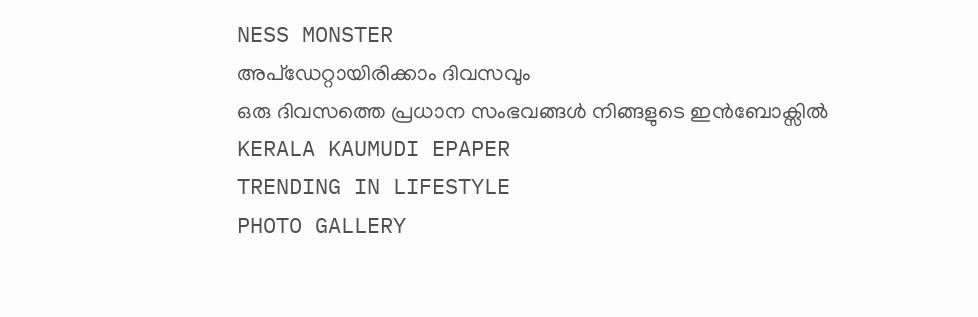NESS MONSTER
അപ്ഡേറ്റായിരിക്കാം ദിവസവും
ഒരു ദിവസത്തെ പ്രധാന സംഭവങ്ങൾ നിങ്ങളുടെ ഇൻബോക്സിൽ
KERALA KAUMUDI EPAPER
TRENDING IN LIFESTYLE
PHOTO GALLERY